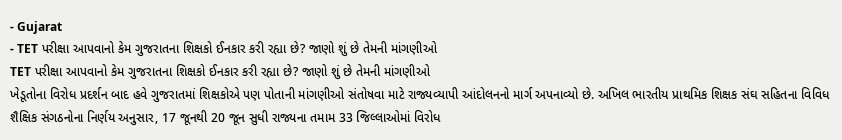- Gujarat
- TET પરીક્ષા આપવાનો કેમ ગુજરાતના શિક્ષકો ઈનકાર કરી રહ્યા છે? જાણો શું છે તેમની માંગણીઓ
TET પરીક્ષા આપવાનો કેમ ગુજરાતના શિક્ષકો ઈનકાર કરી રહ્યા છે? જાણો શું છે તેમની માંગણીઓ
ખેડૂતોના વિરોધ પ્રદર્શન બાદ હવે ગુજરાતમાં શિક્ષકોએ પણ પોતાની માંગણીઓ સંતોષવા માટે રાજ્યવ્યાપી આંદોલનનો માર્ગ અપનાવ્યો છે. અખિલ ભારતીય પ્રાથમિક શિક્ષક સંઘ સહિતના વિવિધ શૈક્ષિક સંગઠનોના નિર્ણય અનુસાર, 17 જૂનથી 20 જૂન સુધી રાજ્યના તમામ 33 જિલ્લાઓમાં વિરોધ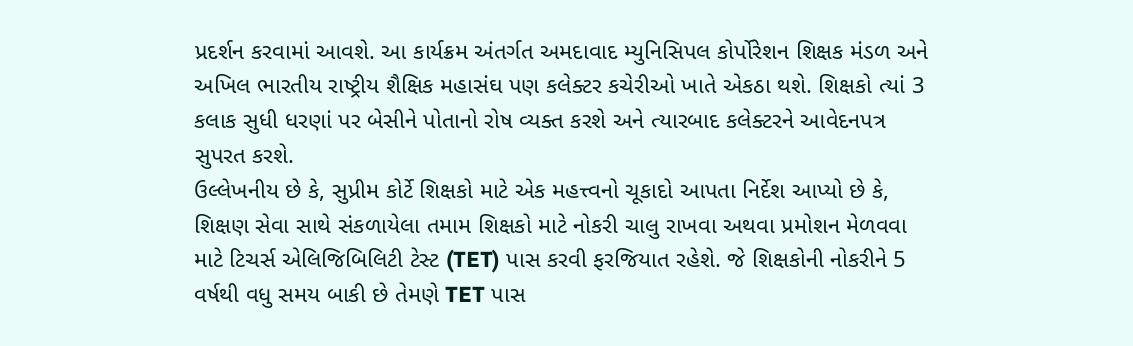પ્રદર્શન કરવામાં આવશે. આ કાર્યક્રમ અંતર્ગત અમદાવાદ મ્યુનિસિપલ કોર્પોરેશન શિક્ષક મંડળ અને અખિલ ભારતીય રાષ્ટ્રીય શૈક્ષિક મહાસંઘ પણ કલેક્ટર કચેરીઓ ખાતે એકઠા થશે. શિક્ષકો ત્યાં 3 કલાક સુધી ધરણાં પર બેસીને પોતાનો રોષ વ્યક્ત કરશે અને ત્યારબાદ કલેક્ટરને આવેદનપત્ર સુપરત કરશે.
ઉલ્લેખનીય છે કે, સુપ્રીમ કોર્ટે શિક્ષકો માટે એક મહત્ત્વનો ચૂકાદો આપતા નિર્દેશ આપ્યો છે કે, શિક્ષણ સેવા સાથે સંકળાયેલા તમામ શિક્ષકો માટે નોકરી ચાલુ રાખવા અથવા પ્રમોશન મેળવવા માટે ટિચર્સ એલિજિબિલિટી ટેસ્ટ (TET) પાસ કરવી ફરજિયાત રહેશે. જે શિક્ષકોની નોકરીને 5 વર્ષથી વધુ સમય બાકી છે તેમણે TET પાસ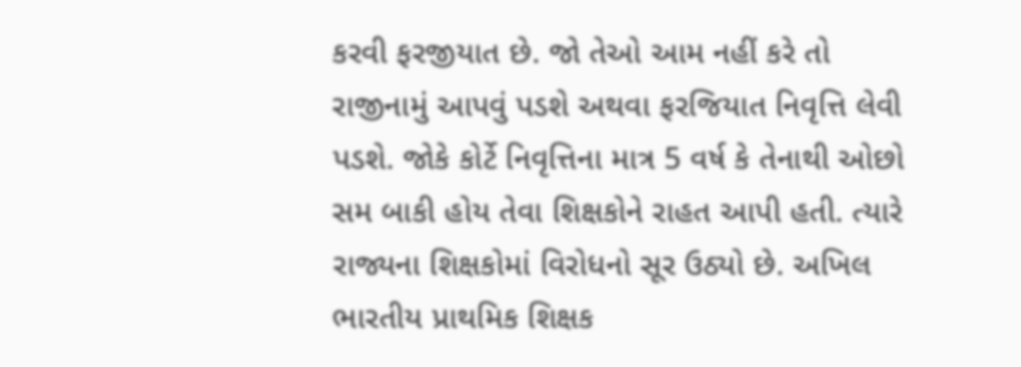કરવી ફરજીયાત છે. જો તેઓ આમ નહીં કરે તો રાજીનામું આપવું પડશે અથવા ફરજિયાત નિવૃત્તિ લેવી પડશે. જોકે કોર્ટે નિવૃત્તિના માત્ર 5 વર્ષ કે તેનાથી ઓછો સમ બાકી હોય તેવા શિક્ષકોને રાહત આપી હતી. ત્યારે રાજ્યના શિક્ષકોમાં વિરોધનો સૂર ઉઠ્યો છે. અખિલ ભારતીય પ્રાથમિક શિક્ષક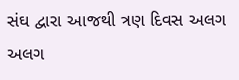સંઘ દ્વારા આજથી ત્રણ દિવસ અલગ અલગ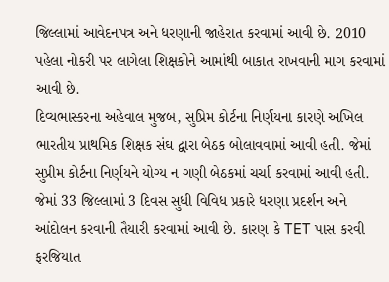જિલ્લામાં આવેદનપત્ર અને ધરણાની જાહેરાત કરવામાં આવી છે. 2010 પહેલા નોકરી પર લાગેલા શિક્ષકોને આમાંથી બાકાત રાખવાની માગ કરવામાં આવી છે.
દિવ્યભાસ્કરના અહેવાલ મુજબ, સુપ્રિમ કોર્ટના નિર્ણયના કારણે અખિલ ભારતીય પ્રાથમિક શિક્ષક સંઘ દ્વારા બેઠક બોલાવવામાં આવી હતી. જેમાં સુપ્રીમ કોર્ટના નિર્ણયને યોગ્ય ન ગણી બેઠકમાં ચર્ચા કરવામાં આવી હતી. જેમાં 33 જિલ્લામાં 3 દિવસ સુધી વિવિધ પ્રકારે ધરણા પ્રદર્શન અને આંદોલન કરવાની તૈયારી કરવામાં આવી છે. કારણ કે TET પાસ કરવી ફરજિયાત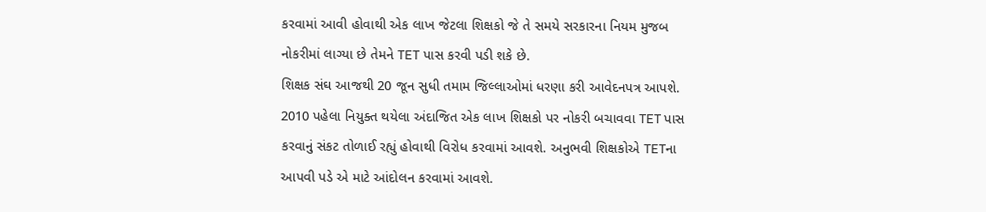કરવામાં આવી હોવાથી એક લાખ જેટલા શિક્ષકો જે તે સમયે સરકારના નિયમ મુજબ નોકરીમાં લાગ્યા છે તેમને TET પાસ કરવી પડી શકે છે.
શિક્ષક સંઘ આજથી 20 જૂન સુધી તમામ જિલ્લાઓમાં ધરણા કરી આવેદનપત્ર આપશે. 2010 પહેલા નિયુક્ત થયેલા અંદાજિત એક લાખ શિક્ષકો પર નોકરી બચાવવા TET પાસ કરવાનું સંકટ તોળાઈ રહ્યું હોવાથી વિરોધ કરવામાં આવશે. અનુભવી શિક્ષકોએ TETના આપવી પડે એ માટે આંદોલન કરવામાં આવશે.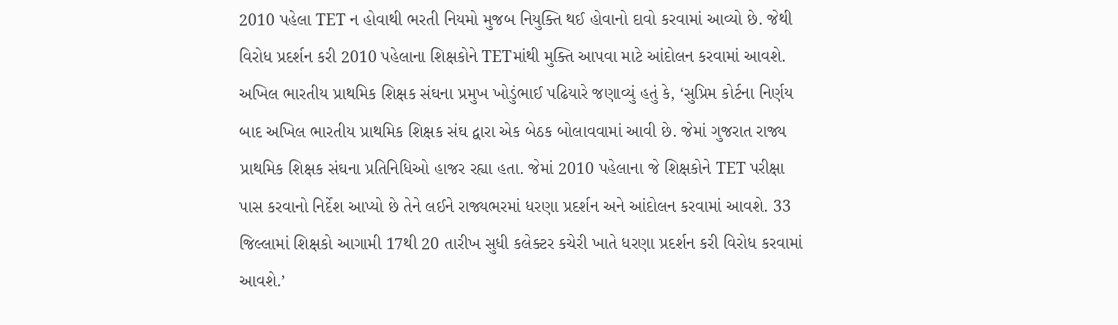2010 પહેલા TET ન હોવાથી ભરતી નિયમો મુજબ નિયુક્તિ થઈ હોવાનો દાવો કરવામાં આવ્યો છે. જેથી વિરોધ પ્રદર્શન કરી 2010 પહેલાના શિક્ષકોને TETમાંથી મુક્તિ આપવા માટે આંદોલન કરવામાં આવશે.
અખિલ ભારતીય પ્રાથમિક શિક્ષક સંઘના પ્રમુખ ખોડુંભાઈ પઢિયારે જણાવ્યું હતું કે, ‘સુપ્રિમ કોર્ટના નિર્ણય બાદ અખિલ ભારતીય પ્રાથમિક શિક્ષક સંઘ દ્વારા એક બેઠક બોલાવવામાં આવી છે. જેમાં ગુજરાત રાજ્ય પ્રાથમિક શિક્ષક સંઘના પ્રતિનિધિઓ હાજર રહ્યા હતા. જેમાં 2010 પહેલાના જે શિક્ષકોને TET પરીક્ષા પાસ કરવાનો નિર્દેશ આપ્યો છે તેને લઈને રાજ્યભરમાં ધરણા પ્રદર્શન અને આંદોલન કરવામાં આવશે. 33 જિલ્લામાં શિક્ષકો આગામી 17થી 20 તારીખ સુધી કલેક્ટર કચેરી ખાતે ધરણા પ્રદર્શન કરી વિરોધ કરવામાં આવશે.’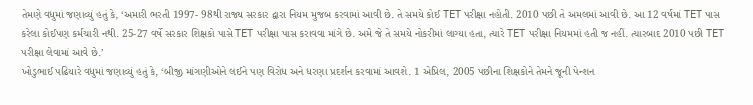તેમણે વધુમાં જણાવ્યું હતું કે, ‘અમારી ભરતી 1997- 98થી રાજ્ય સરકાર દ્વારા નિયમ મુજબ કરવામાં આવી છે. તે સમયે કોઈ TET પરીક્ષા નહોતી. 2010 પછી તે અમલમાં આવી છે. આ 12 વર્ષમાં TET પાસ કરેલા કોઈપણ કર્મચારી નથી. 25-27 વર્ષે સરકાર શિક્ષકો પાસે TET પરીક્ષા પાસ કરાવવા માંગે છે. અમે જે તે સમયે નોકરીમાં લાગ્યા હતા, ત્યારે TET પરીક્ષા નિયમમાં હતી જ નહીં. ત્યારબાદ 2010 પછી TET પરીક્ષા લેવામાં આવે છે.’
ખોડુભાઈ પઢિયારે વધુમાં જણાવ્યું હતું કે, ‘બીજી માંગણીઓને લઈને પણ વિરોધ અને ધરણા પ્રદર્શન કરવામાં આવશે. 1 એપ્રિલ, 2005 પછીના શિક્ષકોને તેમને જૂની પેન્શન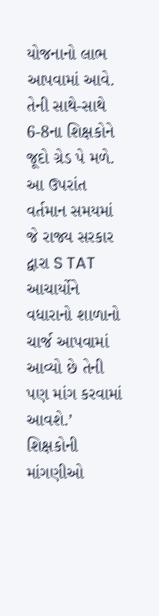યોજનાનો લાભ આપવામાં આવે. તેની સાથે-સાથે 6-8ના શિક્ષકોને જૂદો ગ્રેડ પે મળે. આ ઉપરાંત વર્તમાન સમયમાં જે રાજ્ય સરકાર દ્વારા S TAT આચાર્યોને વધારાનો શાળાનો ચાર્જ આપવામાં આવ્યો છે તેની પણ માંગ કરવામાં આવશે.’
શિક્ષકોની માંગણીઓ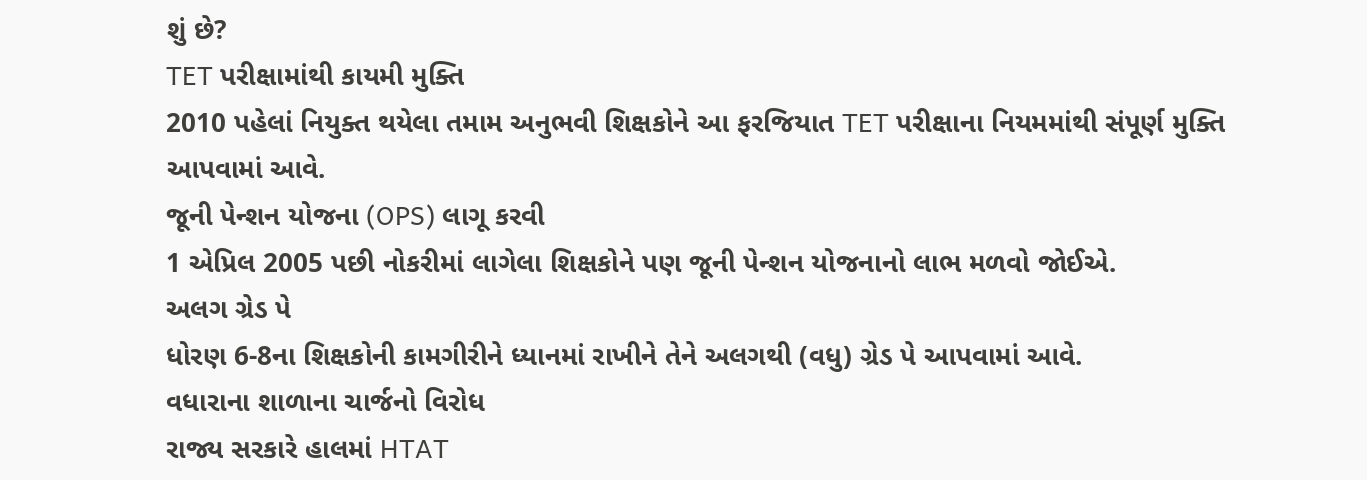શું છે?
TET પરીક્ષામાંથી કાયમી મુક્તિ
2010 પહેલાં નિયુક્ત થયેલા તમામ અનુભવી શિક્ષકોને આ ફરજિયાત TET પરીક્ષાના નિયમમાંથી સંપૂર્ણ મુક્તિ આપવામાં આવે.
જૂની પેન્શન યોજના (OPS) લાગૂ કરવી
1 એપ્રિલ 2005 પછી નોકરીમાં લાગેલા શિક્ષકોને પણ જૂની પેન્શન યોજનાનો લાભ મળવો જોઈએ.
અલગ ગ્રેડ પે
ધોરણ 6-8ના શિક્ષકોની કામગીરીને ધ્યાનમાં રાખીને તેને અલગથી (વધુ) ગ્રેડ પે આપવામાં આવે.
વધારાના શાળાના ચાર્જનો વિરોધ
રાજ્ય સરકારે હાલમાં HTAT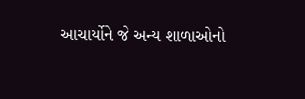આચાર્યોને જે અન્ય શાળાઓનો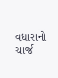વધારાનો ચાર્જ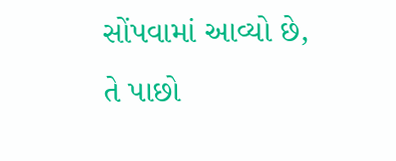સોંપવામાં આવ્યો છે, તે પાછો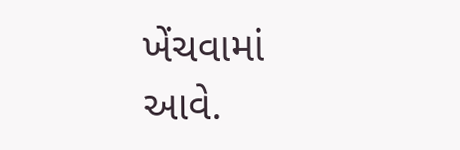ખેંચવામાં આવે.